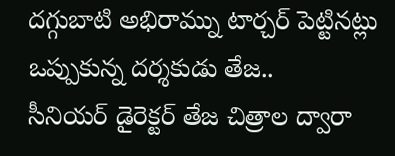దగ్గుబాటి అభిరామ్ను టార్చర్ పెట్టినట్లు ఒప్పుకున్న దర్శకుడు తేజ..
సీనియర్ డైరెక్టర్ తేజ చిత్రాల ద్వారా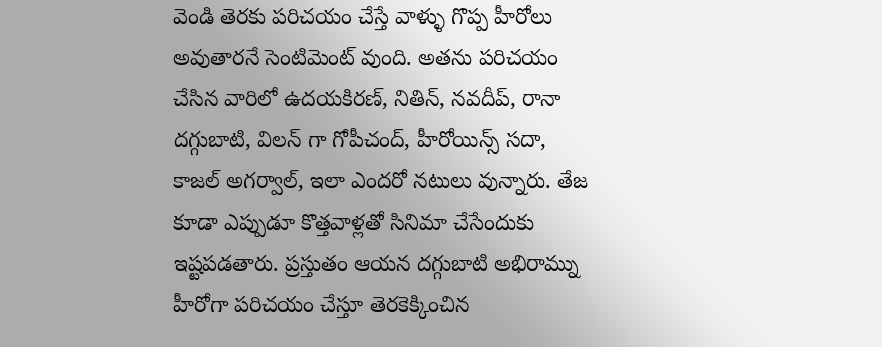వెండి తెరకు పరిచయం చేస్తే వాళ్ళు గొప్ప హీరోలు అవుతారనే సెంటిమెంట్ వుంది. అతను పరిచయం చేసిన వారిలో ఉదయకిరణ్, నితిన్, నవదీప్, రానా దగ్గుబాటి, విలన్ గా గోపీచంద్, హీరోయిన్స్ సదా, కాజల్ అగర్వాల్, ఇలా ఎందరో నటులు వున్నారు. తేజ కూడా ఎప్పుడూ కొత్తవాళ్లతో సినిమా చేసేందుకు ఇష్టపడతారు. ప్రస్తుతం ఆయన దగ్గుబాటి అభిరామ్ను హీరోగా పరిచయం చేస్తూ తెరకెక్కించిన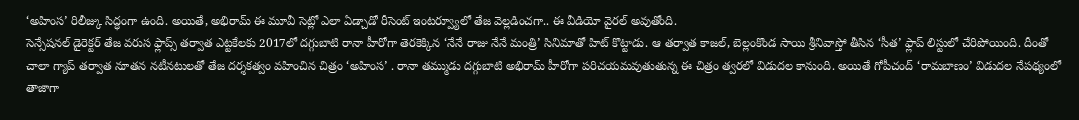‘అహింస’ రిలీజ్కు సిద్ధంగా ఉంది. అయితే, అభిరామ్ ఈ మూవీ సెట్లో ఎలా ఏడ్చాడో రీసెంట్ ఇంటర్వ్యూలో తేజ వెల్లడించగా.. ఈ వీడియో వైరల్ అవుతోంది.
సెన్సేషనల్ డైరెక్టర్ తేజ వరుస ఫ్లాప్స్ తర్వాత ఎట్టకేలకు 2017లో దగ్గుబాటి రానా హీరోగా తెరకెక్కిన ‘నేనే రాజు నేనే మంత్రి’ సినిమాతో హిట్ కొట్టాడు. ఆ తర్వాత కాజల్, బెల్లంకొండ సాయి శ్రీనివాస్తో తీసిన ‘సీత’ ఫ్లాప్ లిస్టులో చేరిపోయింది. దీంతో చాలా గ్యాప్ తర్వాత నూతన నటీనటులతో తేజ దర్శకత్వం వహించిన చిత్రం ‘అహింస’ . రానా తమ్ముడు దగ్గుబాటి అభిరామ్ హీరోగా పరిచయమవుతుతున్న ఈ చిత్రం త్వరలో విడుదల కానుంది. అయితే గోపీచంద్ ‘రామబాణం’ విడుదల నేపథ్యంలో తాజాగా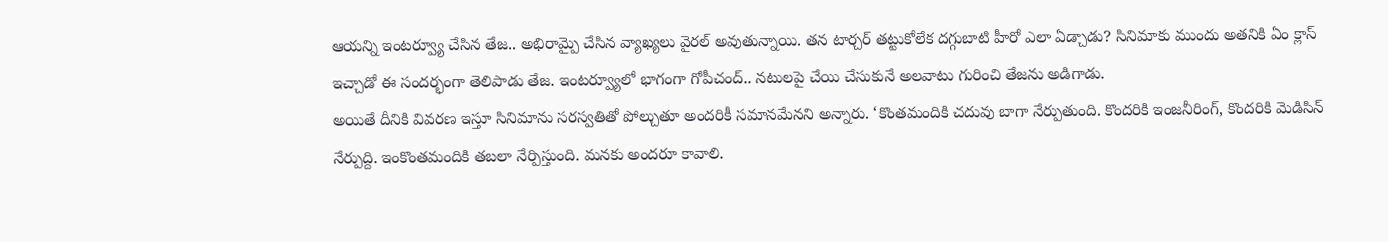ఆయన్ని ఇంటర్వ్యూ చేసిన తేజ.. అభిరామ్పై చేసిన వ్యాఖ్యలు వైరల్ అవుతున్నాయి. తన టార్చర్ తట్టుకోలేక దగ్గుబాటి హీరో ఎలా ఏడ్చాడు? సినిమాకు ముందు అతనికి ఏం క్లాస్ ఇచ్చాడో ఈ సందర్భంగా తెలిపాడు తేజ. ఇంటర్వ్యూలో భాగంగా గోపీచంద్.. నటులపై చేయి చేసుకునే అలవాటు గురించి తేజను అడిగాడు.
అయితే దీనికి వివరణ ఇస్తూ సినిమాను సరస్వతితో పోల్చుతూ అందరికీ సమానమేనని అన్నారు. ‘కొంతమందికి చదువు బాగా నేర్పుతుంది. కొందరికి ఇంజనీరింగ్, కొందరికి మెడిసిన్ నేర్పుద్ది. ఇంకొంతమందికి తబలా నేర్పిస్తుంది. మనకు అందరూ కావాలి.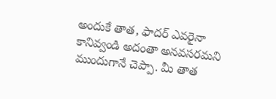అందుకే తాత, ఫాదర్ ఎవరైనా కానివ్వండి అదంతా అనవసరమని ముందుగానే చెప్పా. మీ తాత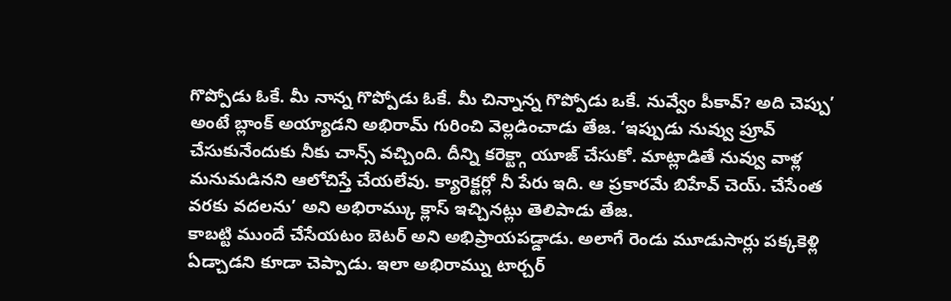గొప్పోడు ఓకే. మీ నాన్న గొప్పోడు ఓకే. మీ చిన్నాన్న గొప్పోడు ఒకే. నువ్వేం పీకావ్? అది చెప్పు’ అంటే బ్లాంక్ అయ్యాడని అభిరామ్ గురించి వెల్లడించాడు తేజ. ‘ఇప్పుడు నువ్వు ప్రూవ్ చేసుకునేందుకు నీకు చాన్స్ వచ్చింది. దీన్ని కరెక్ట్గా యూజ్ చేసుకో. మాట్లాడితే నువ్వు వాళ్ల మనుమడినని ఆలోచిస్తే చేయలేవు. క్యారెక్టర్లో నీ పేరు ఇది. ఆ ప్రకారమే బిహేవ్ చెయ్. చేసేంత వరకు వదలను’ అని అభిరామ్కు క్లాస్ ఇచ్చినట్లు తెలిపాడు తేజ.
కాబట్టి ముందే చేసేయటం బెటర్ అని అభిప్రాయపడ్డాడు. అలాగే రెండు మూడుసార్లు పక్కకెళ్లి ఏడ్చాడని కూడా చెప్పాడు. ఇలా అభిరామ్ను టార్చర్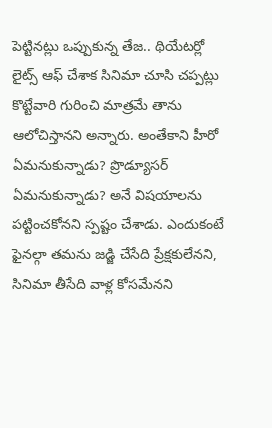పెట్టినట్లు ఒప్పుకున్న తేజ.. థియేటర్లో లైట్స్ ఆఫ్ చేశాక సినిమా చూసి చప్పట్లు కొట్టేవారి గురించి మాత్రమే తాను ఆలోచిస్తానని అన్నారు. అంతేకాని హీరో ఏమనుకున్నాడు? ప్రొడ్యూసర్ ఏమనుకున్నాడు? అనే విషయాలను పట్టించకోనని స్పష్టం చేశాడు. ఎందుకంటే ఫైనల్గా తమను జడ్జి చేసేది ప్రేక్షకులేనని, సినిమా తీసేది వాళ్ల కోసమేనని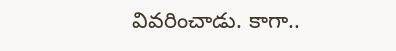వివరించాడు. కాగా..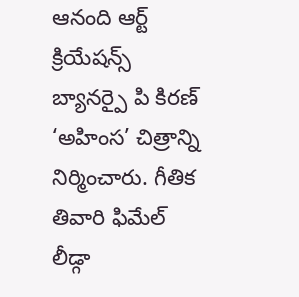ఆనంది ఆర్ట్ క్రియేషన్స్ బ్యానర్పై పి కిరణ్ ‘అహింస’ చిత్రాన్ని నిర్మించారు. గీతిక తివారి ఫిమేల్ లీడ్గా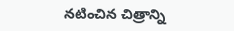నటించిన చిత్రాన్ని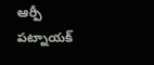ఆర్పీ పట్నాయక్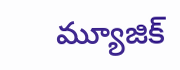మ్యూజిక్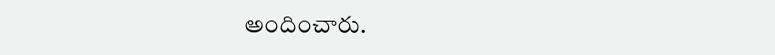అందించారు.